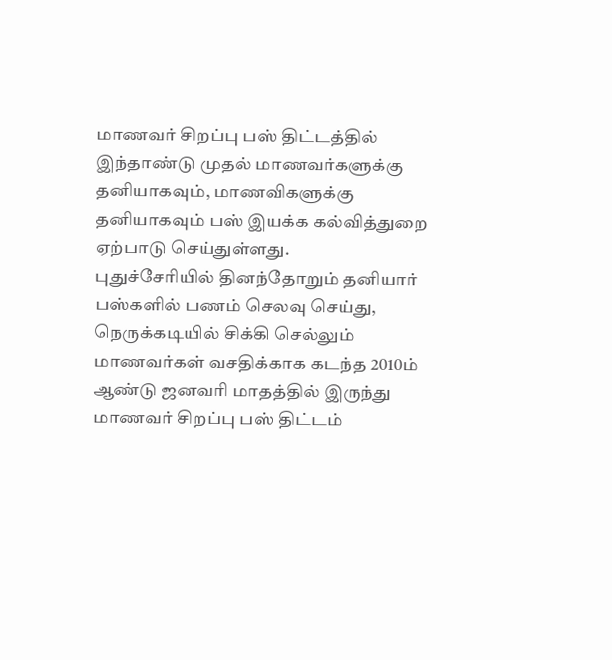மாணவர் சிறப்பு பஸ் திட்டத்தில் இந்தாண்டு முதல் மாணவர்களுக்கு தனியாகவும், மாணவிகளுக்கு தனியாகவும் பஸ் இயக்க கல்வித்துறை ஏற்பாடு செய்துள்ளது.
புதுச்சேரியில் தினந்தோறும் தனியார் பஸ்களில் பணம் செலவு செய்து, நெருக்கடியில் சிக்கி செல்லும் மாணவர்கள் வசதிக்காக கடந்த 2010ம் ஆண்டு ஜனவரி மாதத்தில் இருந்து மாணவர் சிறப்பு பஸ் திட்டம்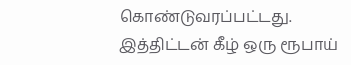கொண்டுவரப்பட்டது.
இத்திட்டன் கீழ் ஒரு ரூபாய்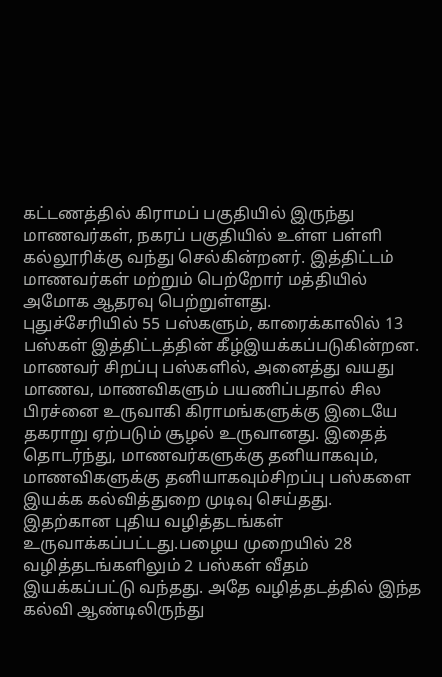கட்டணத்தில் கிராமப் பகுதியில் இருந்து மாணவர்கள், நகரப் பகுதியில் உள்ள பள்ளி கல்லூரிக்கு வந்து செல்கின்றனர். இத்திட்டம் மாணவர்கள் மற்றும் பெற்றோர் மத்தியில் அமோக ஆதரவு பெற்றுள்ளது.
புதுச்சேரியில் 55 பஸ்களும், காரைக்காலில் 13 பஸ்கள் இத்திட்டத்தின் கீழ்இயக்கப்படுகின்றன. மாணவர் சிறப்பு பஸ்களில், அனைத்து வயது மாணவ, மாணவிகளும் பயணிப்பதால் சில பிரச்னை உருவாகி கிராமங்களுக்கு இடையே தகராறு ஏற்படும் சூழல் உருவானது. இதைத் தொடர்ந்து, மாணவர்களுக்கு தனியாகவும், மாணவிகளுக்கு தனியாகவும்சிறப்பு பஸ்களை இயக்க கல்வித்துறை முடிவு செய்தது. இதற்கான புதிய வழித்தடங்கள் உருவாக்கப்பட்டது.பழைய முறையில் 28 வழித்தடங்களிலும் 2 பஸ்கள் வீதம் இயக்கப்பட்டு வந்தது. அதே வழித்தடத்தில் இந்த கல்வி ஆண்டிலிருந்து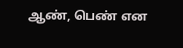ஆண், பெண் என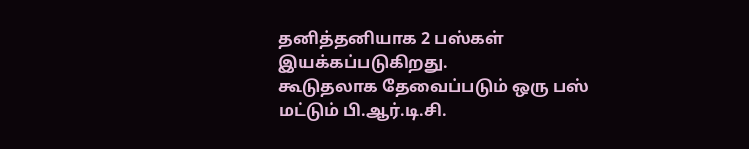தனித்தனியாக 2 பஸ்கள் இயக்கப்படுகிறது.
கூடுதலாக தேவைப்படும் ஒரு பஸ் மட்டும் பி.ஆர்.டி.சி.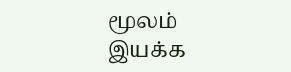மூலம் இயக்க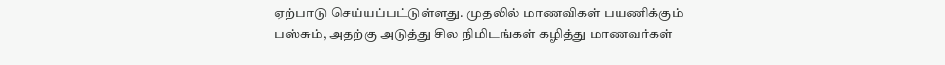ஏற்பாடு செய்யப்பட்டுள்ளது. முதலில் மாணவிகள் பயணிக்கும் பஸ்சும், அதற்கு அடுத்து சில நிமிடங்கள் கழித்து மாணவர்கள்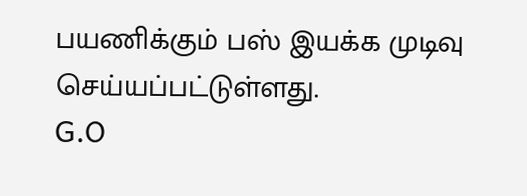பயணிக்கும் பஸ் இயக்க முடிவு செய்யப்பட்டுள்ளது.
G.O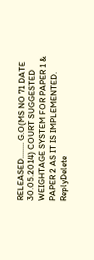RELEASED........ G.O(MS NO 71 DATE 30.05.2014) COURT SUGGESTED WEIGHTAGE SYSTEM FOR PAPER 1 & PAPER 2 AS IT IS IMPLEMENTED.
ReplyDelete